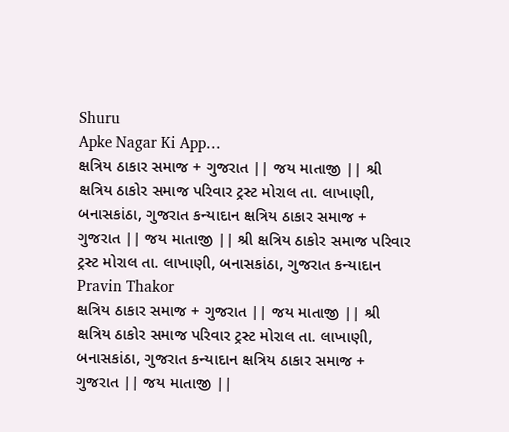Shuru
Apke Nagar Ki App…
ક્ષત્રિય ઠાકાર સમાજ + ગુજરાત || જય માતાજી || શ્રી ક્ષત્રિય ઠાકોર સમાજ પરિવાર ટ્રસ્ટ મોરાલ તા. લાખાણી, બનાસકાંઠા, ગુજરાત કન્યાદાન ક્ષત્રિય ઠાકાર સમાજ + ગુજરાત || જય માતાજી || શ્રી ક્ષત્રિય ઠાકોર સમાજ પરિવાર ટ્રસ્ટ મોરાલ તા. લાખાણી, બનાસકાંઠા, ગુજરાત કન્યાદાન
Pravin Thakor
ક્ષત્રિય ઠાકાર સમાજ + ગુજરાત || જય માતાજી || શ્રી ક્ષત્રિય ઠાકોર સમાજ પરિવાર ટ્રસ્ટ મોરાલ તા. લાખાણી, બનાસકાંઠા, ગુજરાત કન્યાદાન ક્ષત્રિય ઠાકાર સમાજ + ગુજરાત || જય માતાજી ||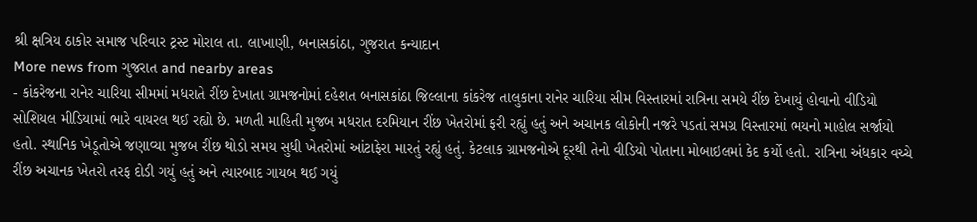શ્રી ક્ષત્રિય ઠાકોર સમાજ પરિવાર ટ્રસ્ટ મોરાલ તા. લાખાણી, બનાસકાંઠા, ગુજરાત કન્યાદાન
More news from ગુજરાત and nearby areas
- કાંકરેજના રાનેર ચારિયા સીમમાં મધરાતે રીંછ દેખાતા ગ્રામજનોમાં દહેશત બનાસકાંઠા જિલ્લાના કાંકરેજ તાલુકાના રાનેર ચારિયા સીમ વિસ્તારમાં રાત્રિના સમયે રીંછ દેખાયું હોવાનો વીડિયો સોશિયલ મીડિયામાં ભારે વાયરલ થઈ રહ્યો છે. મળતી માહિતી મુજબ મધરાત દરમિયાન રીંછ ખેતરોમાં ફરી રહ્યું હતું અને અચાનક લોકોની નજરે પડતાં સમગ્ર વિસ્તારમાં ભયનો માહોલ સર્જાયો હતો. સ્થાનિક ખેડૂતોએ જણાવ્યા મુજબ રીંછ થોડો સમય સુધી ખેતરોમાં આંટાફેરા મારતું રહ્યું હતું. કેટલાક ગ્રામજનોએ દૂરથી તેનો વીડિયો પોતાના મોબાઇલમાં કેદ કર્યો હતો. રાત્રિના અંધકાર વચ્ચે રીંછ અચાનક ખેતરો તરફ દોડી ગયું હતું અને ત્યારબાદ ગાયબ થઈ ગયું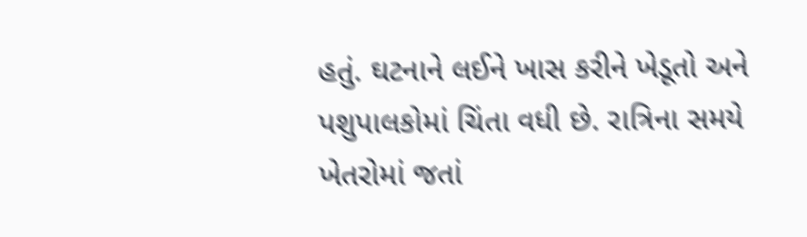હતું. ઘટનાને લઈને ખાસ કરીને ખેડૂતો અને પશુપાલકોમાં ચિંતા વધી છે. રાત્રિના સમયે ખેતરોમાં જતાં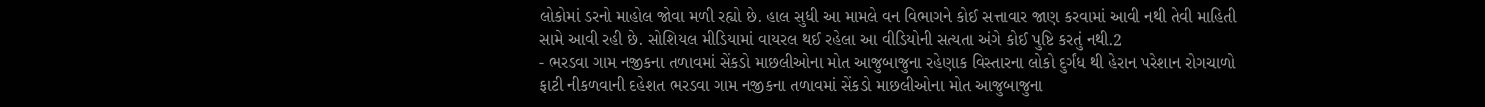લોકોમાં ડરનો માહોલ જોવા મળી રહ્યો છે. હાલ સુધી આ મામલે વન વિભાગને કોઈ સત્તાવાર જાણ કરવામાં આવી નથી તેવી માહિતી સામે આવી રહી છે. સોશિયલ મીડિયામાં વાયરલ થઈ રહેલા આ વીડિયોની સત્યતા અંગે કોઈ પુષ્ટિ કરતું નથી.2
- ભરડવા ગામ નજીકના તળાવમાં સેંકડો માછલીઓના મોત આજુબાજુના રહેણાક વિસ્તારના લોકો દુર્ગંધ થી હેરાન પરેશાન રોગચાળો ફાટી નીકળવાની દહેશત ભરડવા ગામ નજીકના તળાવમાં સેંકડો માછલીઓના મોત આજુબાજુના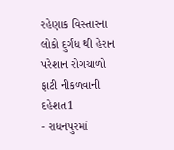રહેણાક વિસ્તારના લોકો દુર્ગંધ થી હેરાન પરેશાન રોગચાળો ફાટી નીકળવાની દહેશત1
- રાધનપુરમાં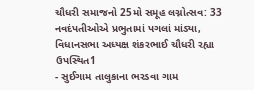ચૌધરી સમાજનો 25મો સમૂહ લગ્નોત્સવ: 33 નવદંપતીઓએ પ્રભુતામાં પગલાં માંડ્યા, વિધાનસભા અધ્યક્ષ શંકરભાઈ ચૌધરી રહ્યા ઉપસ્થિત1
- સુઈગામ તાલુકાના ભરડવા ગામ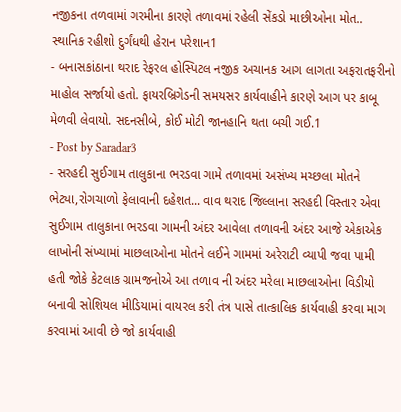નજીકના તળવામાં ગરમીના કારણે તળાવમાં રહેલી સેંકડો માછીઓના મોત.. સ્થાનિક રહીશો દુર્ગંધથી હેરાન પરેશાન1
- બનાસકાંઠાના થરાદ રેફરલ હોસ્પિટલ નજીક અચાનક આગ લાગતા અફરાતફરીનો માહોલ સર્જાયો હતો. ફાયરબ્રિગેડની સમયસર કાર્યવાહીને કારણે આગ પર કાબૂ મેળવી લેવાયો. સદનસીબે, કોઈ મોટી જાનહાનિ થતા બચી ગઈ.1
- Post by Saradar3
- સરહદી સુઈગામ તાલુકાના ભરડવા ગામે તળાવમાં અસંખ્ય મચ્છલા મોતને ભેટ્યા,રોગચાળો ફેલાવાની દહેશત... વાવ થરાદ જિલ્લાના સરહદી વિસ્તાર એવા સુઈગામ તાલુકાના ભરડવા ગામની અંદર આવેલા તળાવની અંદર આજે એકાએક લાખોની સંખ્યામાં માછલાઓના મોતને લઈને ગામમાં અરેરાટી વ્યાપી જવા પામી હતી જોકે કેટલાક ગ્રામજનોએ આ તળાવ ની અંદર મરેલા માછલાઓના વિડીયો બનાવી સોશિયલ મીડિયામાં વાયરલ કરી તંત્ર પાસે તાત્કાલિક કાર્યવાહી કરવા માગ કરવામાં આવી છે જો કાર્યવાહી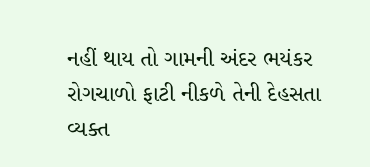નહીં થાય તો ગામની અંદર ભયંકર રોગચાળો ફાટી નીકળે તેની દેહસતા વ્યક્ત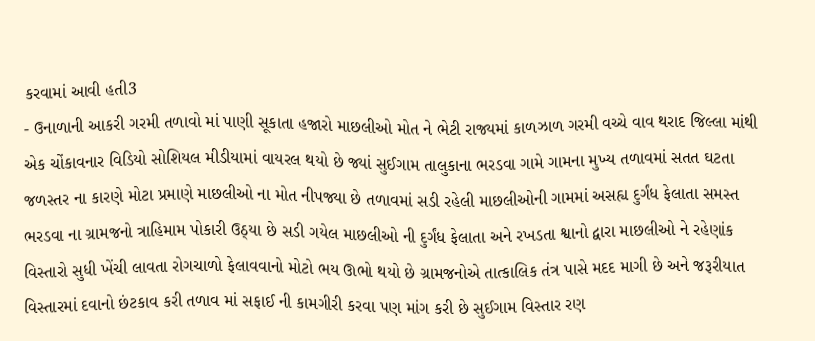કરવામાં આવી હતી3
- ઉનાળાની આકરી ગરમી તળાવો માં પાણી સૂકાતા હજારો માછલીઓ મોત ને ભેટી રાજ્યમાં કાળઝાળ ગરમી વચ્ચે વાવ થરાદ જિલ્લા માંથી એક ચોંકાવનાર વિડિયો સોશિયલ મીડીયામાં વાયરલ થયો છે જ્યાં સુઈગામ તાલુકાના ભરડવા ગામે ગામના મુખ્ય તળાવમાં સતત ઘટતા જળસ્તર ના કારણે મોટા પ્રમાણે માછલીઓ ના મોત નીપજ્યા છે તળાવમાં સડી રહેલી માછલીઓની ગામમાં અસહ્ય દુર્ગંધ ફેલાતા સમસ્ત ભરડવા ના ગ્રામજનો ત્રાહિમામ પોકારી ઉઠ્યા છે સડી ગયેલ માછલીઓ ની દુર્ગંધ ફેલાતા અને રખડતા શ્વાનો દ્વારા માછલીઓ ને રહેણાંક વિસ્તારો સુધી ખેંચી લાવતા રોગચાળો ફેલાવવાનો મોટો ભય ઊભો થયો છે ગ્રામજનોએ તાત્કાલિક તંત્ર પાસે મદદ માગી છે અને જરૂરીયાત વિસ્તારમાં દવાનો છંટકાવ કરી તળાવ માં સફાઈ ની કામગીરી કરવા પણ માંગ કરી છે સુઈગામ વિસ્તાર રણ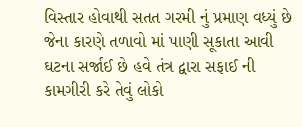વિસ્તાર હોવાથી સતત ગરમી નું પ્રમાણ વધ્યું છે જેના કારણે તળાવો માં પાણી સૂકાતા આવી ઘટના સર્જાઈ છે હવે તંત્ર દ્વારા સફાઈ ની કામગીરી કરે તેવું લોકો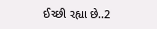ઈચ્છી રહ્યા છે..2